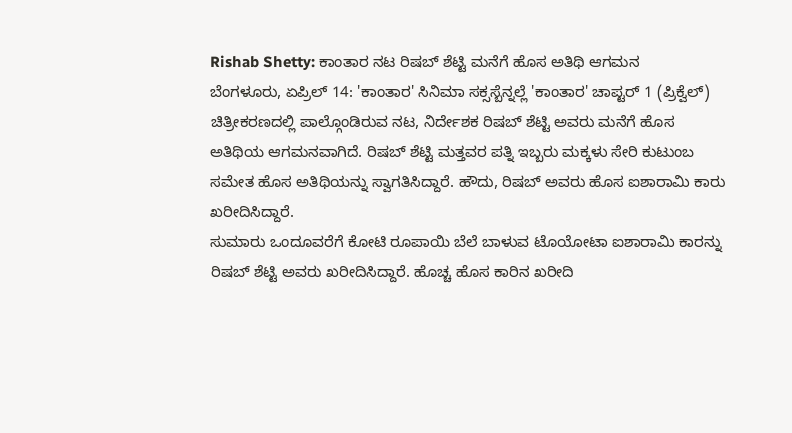Rishab Shetty: ಕಾಂತಾರ ನಟ ರಿಷಬ್ ಶೆಟ್ಟಿ ಮನೆಗೆ ಹೊಸ ಅತಿಥಿ ಆಗಮನ
ಬೆಂಗಳೂರು, ಏಪ್ರಿಲ್ 14: 'ಕಾಂತಾರ' ಸಿನಿಮಾ ಸಕ್ಸಸ್ಬೆನ್ನಲ್ಲೆ 'ಕಾಂತಾರ' ಚಾಪ್ಟರ್ 1 (ಪ್ರಿಕ್ವೆಲ್) ಚಿತ್ರೀಕರಣದಲ್ಲಿ ಪಾಲ್ಗೊಂಡಿರುವ ನಟ, ನಿರ್ದೇಶಕ ರಿಷಬ್ ಶೆಟ್ಟಿ ಅವರು ಮನೆಗೆ ಹೊಸ ಅತಿಥಿಯ ಆಗಮನವಾಗಿದೆ. ರಿಷಬ್ ಶೆಟ್ಟಿ ಮತ್ತವರ ಪತ್ನಿ ಇಬ್ಬರು ಮಕ್ಕಳು ಸೇರಿ ಕುಟುಂಬ ಸಮೇತ ಹೊಸ ಅತಿಥಿಯನ್ನು ಸ್ವಾಗತಿಸಿದ್ದಾರೆ. ಹೌದು, ರಿಷಬ್ ಅವರು ಹೊಸ ಐಶಾರಾಮಿ ಕಾರು ಖರೀದಿಸಿದ್ದಾರೆ.
ಸುಮಾರು ಒಂದೂವರೆಗೆ ಕೋಟಿ ರೂಪಾಯಿ ಬೆಲೆ ಬಾಳುವ ಟೊಯೋಟಾ ಐಶಾರಾಮಿ ಕಾರನ್ನು ರಿಷಬ್ ಶೆಟ್ಟಿ ಅವರು ಖರೀದಿಸಿದ್ದಾರೆ. ಹೊಚ್ಚ ಹೊಸ ಕಾರಿನ ಖರೀದಿ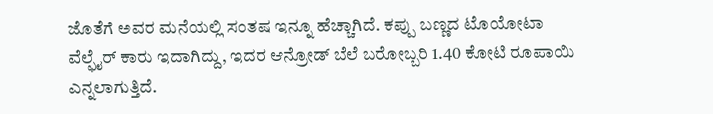ಜೊತೆಗೆ ಅವರ ಮನೆಯಲ್ಲಿ ಸಂತಷ ಇನ್ನೂ ಹೆಚ್ಚಾಗಿದೆ. ಕಪ್ಪು ಬಣ್ಣದ ಟೊಯೋಟಾ ವೆಲ್ಫೈರ್ ಕಾರು ಇದಾಗಿದ್ದು, ಇದರ ಆನ್ರೋಡ್ ಬೆಲೆ ಬರೋಬ್ಬರಿ 1.40 ಕೋಟಿ ರೂಪಾಯಿ ಎನ್ನಲಾಗುತ್ತಿದೆ.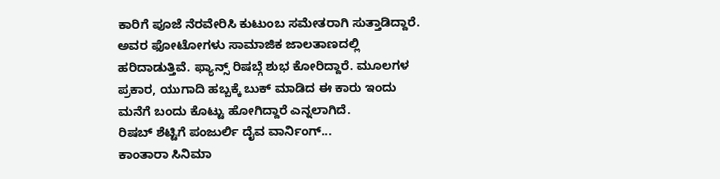ಕಾರಿಗೆ ಪೂಜೆ ನೆರವೇರಿಸಿ ಕುಟುಂಬ ಸಮೇತರಾಗಿ ಸುತ್ತಾಡಿದ್ದಾರೆ. ಅವರ ಫೋಟೋಗಳು ಸಾಮಾಜಿಕ ಜಾಲತಾಣದಲ್ಲಿ ಹರಿದಾಡುತ್ತಿವೆ. ಫ್ಯಾನ್ಸ್ ರಿಷಬ್ಗೆ ಶುಭ ಕೋರಿದ್ದಾರೆ. ಮೂಲಗಳ ಪ್ರಕಾರ, ಯುಗಾದಿ ಹಬ್ಬಕ್ಕೆ ಬುಕ್ ಮಾಡಿದ ಈ ಕಾರು ಇಂದು ಮನೆಗೆ ಬಂದು ಕೊಟ್ಟು ಹೋಗಿದ್ದಾರೆ ಎನ್ನಲಾಗಿದೆ.
ರಿಷಬ್ ಶೆಟ್ಟಿಗೆ ಪಂಜುರ್ಲಿ ದೈವ ವಾರ್ನಿಂಗ್...
ಕಾಂತಾರಾ ಸಿನಿಮಾ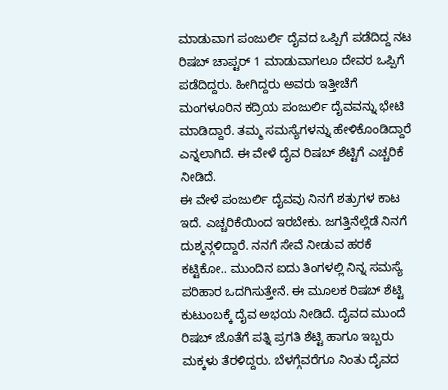ಮಾಡುವಾಗ ಪಂಜುರ್ಲಿ ದೈವದ ಒಪ್ಪಿಗೆ ಪಡೆದಿದ್ದ ನಟ ರಿಷಬ್ ಚಾಪ್ಟರ್ 1 ಮಾಡುವಾಗಲೂ ದೇವರ ಒಪ್ಪಿಗೆ ಪಡೆದಿದ್ದರು. ಹೀಗಿದ್ದರು ಅವರು ಇತ್ತೀಚೆಗೆ ಮಂಗಳೂರಿನ ಕದ್ರಿಯ ಪಂಜುರ್ಲಿ ದೈವವನ್ನು ಭೇಟಿ ಮಾಡಿದ್ದಾರೆ. ತಮ್ಮ ಸಮಸ್ಯೆಗಳನ್ನು ಹೇಳಿಕೊಂಡಿದ್ದಾರೆ ಎನ್ನಲಾಗಿದೆ. ಈ ವೇಳೆ ದೈವ ರಿಷಬ್ ಶೆಟ್ಟಿಗೆ ಎಚ್ಚರಿಕೆ ನೀಡಿದೆ.
ಈ ವೇಳೆ ಪಂಜುರ್ಲಿ ದೈವವು ನಿನಗೆ ಶತ್ರುಗಳ ಕಾಟ ಇದೆ. ಎಚ್ಚರಿಕೆಯಿಂದ ಇರಬೇಕು. ಜಗತ್ತಿನೆಲ್ಲೆಡೆ ನಿನಗೆ ದುಶ್ಮನ್ಗಳಿದ್ದಾರೆ. ನನಗೆ ಸೇವೆ ನೀಡುವ ಹರಕೆ ಕಟ್ಟಿಕೋ.. ಮುಂದಿನ ಐದು ತಿಂಗಳಲ್ಲಿ ನಿನ್ನ ಸಮಸ್ಯೆ ಪರಿಹಾರ ಒದಗಿಸುತ್ತೇನೆ. ಈ ಮೂಲಕ ರಿಷಬ್ ಶೆಟ್ಟಿ ಕುಟುಂಬಕ್ಕೆ ದೈವ ಅಭಯ ನೀಡಿದೆ. ದೈವದ ಮುಂದೆ ರಿಷಬ್ ಜೊತೆಗೆ ಪತ್ನಿ ಪ್ರಗತಿ ಶೆಟ್ಟಿ ಹಾಗೂ ಇಬ್ಬರು ಮಕ್ಕಳು ತೆರಳಿದ್ದರು. ಬೆಳಗ್ಗೆವರೆಗೂ ನಿಂತು ದೈವದ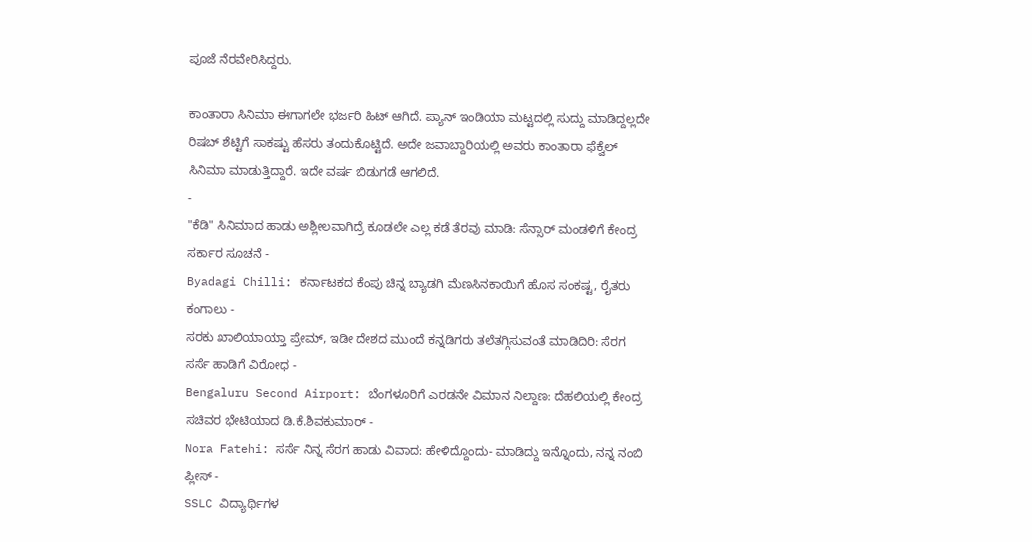ಪೂಜೆ ನೆರವೇರಿಸಿದ್ದರು.

ಕಾಂತಾರಾ ಸಿನಿಮಾ ಈಗಾಗಲೇ ಭರ್ಜರಿ ಹಿಟ್ ಆಗಿದೆ. ಪ್ಯಾನ್ ಇಂಡಿಯಾ ಮಟ್ಟದಲ್ಲಿ ಸುದ್ದು ಮಾಡಿದ್ದಲ್ಲದೇ ರಿಷಬ್ ಶೆಟ್ಟಿಗೆ ಸಾಕಷ್ಟು ಹೆಸರು ತಂದುಕೊಟ್ಟಿದೆ. ಅದೇ ಜವಾಬ್ದಾರಿಯಲ್ಲಿ ಅವರು ಕಾಂತಾರಾ ಫೆಕ್ವೆಲ್ ಸಿನಿಮಾ ಮಾಡುತ್ತಿದ್ದಾರೆ. ಇದೇ ವರ್ಷ ಬಿಡುಗಡೆ ಆಗಲಿದೆ.
-
"ಕೆಡಿ" ಸಿನಿಮಾದ ಹಾಡು ಅಶ್ಲೀಲವಾಗಿದ್ರೆ ಕೂಡಲೇ ಎಲ್ಲ ಕಡೆ ತೆರವು ಮಾಡಿ: ಸೆನ್ಸಾರ್ ಮಂಡಳಿಗೆ ಕೇಂದ್ರ ಸರ್ಕಾರ ಸೂಚನೆ -
Byadagi Chilli: ಕರ್ನಾಟಕದ ಕೆಂಪು ಚಿನ್ನ ಬ್ಯಾಡಗಿ ಮೆಣಸಿನಕಾಯಿಗೆ ಹೊಸ ಸಂಕಷ್ಟ, ರೈತರು ಕಂಗಾಲು -
ಸರಕು ಖಾಲಿಯಾಯ್ತಾ ಪ್ರೇಮ್, ಇಡೀ ದೇಶದ ಮುಂದೆ ಕನ್ನಡಿಗರು ತಲೆತಗ್ಗಿಸುವಂತೆ ಮಾಡಿದಿರಿ: ಸೆರಗ ಸರ್ಸೆ ಹಾಡಿಗೆ ವಿರೋಧ -
Bengaluru Second Airport: ಬೆಂಗಳೂರಿಗೆ ಎರಡನೇ ವಿಮಾನ ನಿಲ್ದಾಣ: ದೆಹಲಿಯಲ್ಲಿ ಕೇಂದ್ರ ಸಚಿವರ ಭೇಟಿಯಾದ ಡಿ.ಕೆ.ಶಿವಕುಮಾರ್ -
Nora Fatehi: ಸರ್ಸೆ ನಿನ್ನ ಸೆರಗ ಹಾಡು ವಿವಾದ: ಹೇಳಿದ್ದೊಂದು- ಮಾಡಿದ್ದು ಇನ್ನೊಂದು, ನನ್ನ ನಂಬಿ ಪ್ಲೀಸ್ -
SSLC ವಿದ್ಯಾರ್ಥಿಗಳ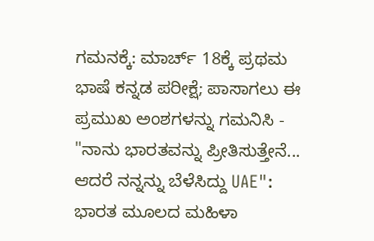ಗಮನಕ್ಕೆ: ಮಾರ್ಚ್ 18ಕ್ಕೆ ಪ್ರಥಮ ಭಾಷೆ ಕನ್ನಡ ಪರೀಕ್ಷೆ; ಪಾಸಾಗಲು ಈ ಪ್ರಮುಖ ಅಂಶಗಳನ್ನು ಗಮನಿಸಿ -
"ನಾನು ಭಾರತವನ್ನು ಪ್ರೀತಿಸುತ್ತೇನೆ... ಆದರೆ ನನ್ನನ್ನು ಬೆಳೆಸಿದ್ದು UAE": ಭಾರತ ಮೂಲದ ಮಹಿಳಾ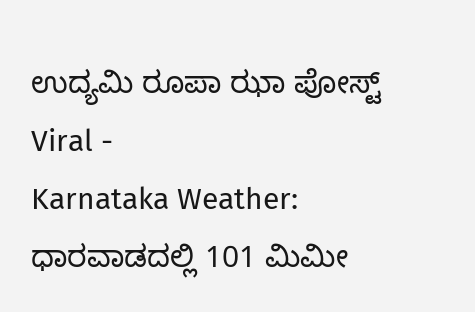ಉದ್ಯಮಿ ರೂಪಾ ಝಾ ಪೋಸ್ಟ್ Viral -
Karnataka Weather: ಧಾರವಾಡದಲ್ಲಿ 101 ಮಿಮೀ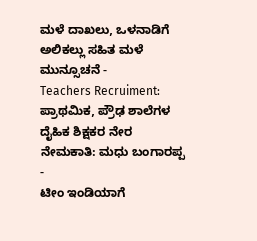ಮಳೆ ದಾಖಲು, ಒಳನಾಡಿಗೆ ಅಲಿಕಲ್ಲು ಸಹಿತ ಮಳೆ ಮುನ್ಸೂಚನೆ -
Teachers Recruiment: ಪ್ರಾಥಮಿಕ, ಪ್ರೌಢ ಶಾಲೆಗಳ ದೈಹಿಕ ಶಿಕ್ಷಕರ ನೇರ ನೇಮಕಾತಿ: ಮಧು ಬಂಗಾರಪ್ಪ -
ಟೀಂ ಇಂಡಿಯಾಗೆ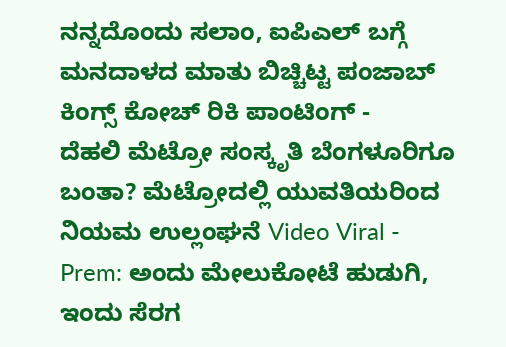ನನ್ನದೊಂದು ಸಲಾಂ, ಐಪಿಎಲ್ ಬಗ್ಗೆ ಮನದಾಳದ ಮಾತು ಬಿಚ್ಚಿಟ್ಟ ಪಂಜಾಬ್ ಕಿಂಗ್ಸ್ ಕೋಚ್ ರಿಕಿ ಪಾಂಟಿಂಗ್ -
ದೆಹಲಿ ಮೆಟ್ರೋ ಸಂಸ್ಕೃತಿ ಬೆಂಗಳೂರಿಗೂ ಬಂತಾ? ಮೆಟ್ರೋದಲ್ಲಿ ಯುವತಿಯರಿಂದ ನಿಯಮ ಉಲ್ಲಂಘನೆ Video Viral -
Prem: ಅಂದು ಮೇಲುಕೋಟೆ ಹುಡುಗಿ, ಇಂದು ಸೆರಗ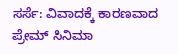ಸರ್ಸೆ: ವಿವಾದಕ್ಕೆ ಕಾರಣವಾದ ಪ್ರೇಮ್ ಸಿನಿಮಾ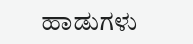ಹಾಡುಗಳು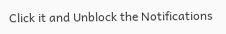Click it and Unblock the Notifications